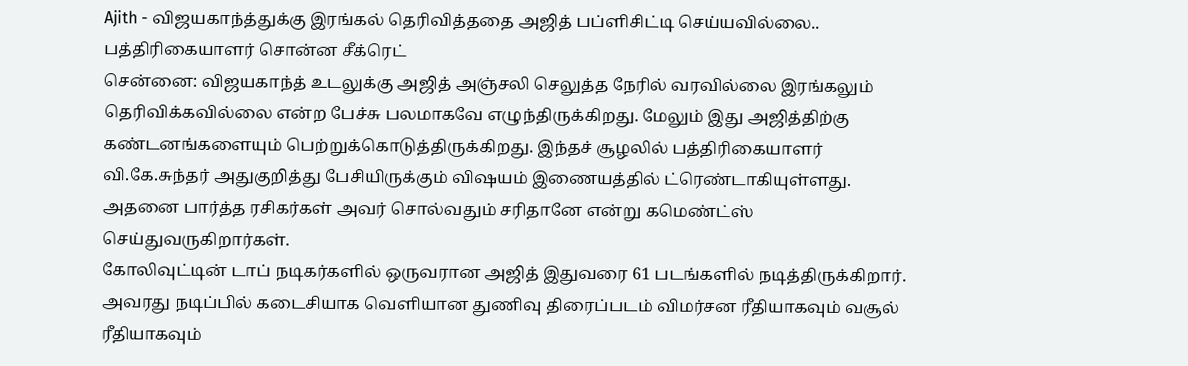Ajith - விஜயகாந்த்துக்கு இரங்கல் தெரிவித்ததை அஜித் பப்ளிசிட்டி செய்யவில்லை.. பத்திரிகையாளர் சொன்ன சீக்ரெட்
சென்னை: விஜயகாந்த் உடலுக்கு அஜித் அஞ்சலி செலுத்த நேரில் வரவில்லை இரங்கலும் தெரிவிக்கவில்லை என்ற பேச்சு பலமாகவே எழுந்திருக்கிறது. மேலும் இது அஜித்திற்கு கண்டனங்களையும் பெற்றுக்கொடுத்திருக்கிறது. இந்தச் சூழலில் பத்திரிகையாளர் வி.கே.சுந்தர் அதுகுறித்து பேசியிருக்கும் விஷயம் இணையத்தில் ட்ரெண்டாகியுள்ளது. அதனை பார்த்த ரசிகர்கள் அவர் சொல்வதும் சரிதானே என்று கமெண்ட்ஸ் செய்துவருகிறார்கள்.
கோலிவுட்டின் டாப் நடிகர்களில் ஒருவரான அஜித் இதுவரை 61 படங்களில் நடித்திருக்கிறார். அவரது நடிப்பில் கடைசியாக வெளியான துணிவு திரைப்படம் விமர்சன ரீதியாகவும் வசூல் ரீதியாகவும்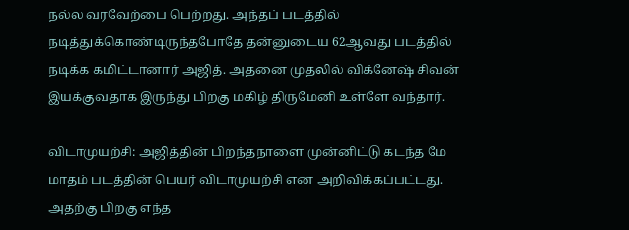நல்ல வரவேற்பை பெற்றது. அந்தப் படத்தில் நடித்துக்கொண்டிருந்தபோதே தன்னுடைய 62ஆவது படத்தில் நடிக்க கமிட்டானார் அஜித். அதனை முதலில் விக்னேஷ் சிவன் இயக்குவதாக இருந்து பிறகு மகிழ் திருமேனி உள்ளே வந்தார்.

விடாமுயற்சி: அஜித்தின் பிறந்தநாளை முன்னிட்டு கடந்த மே மாதம் படத்தின் பெயர் விடாமுயற்சி என அறிவிக்கப்பட்டது. அதற்கு பிறகு எந்த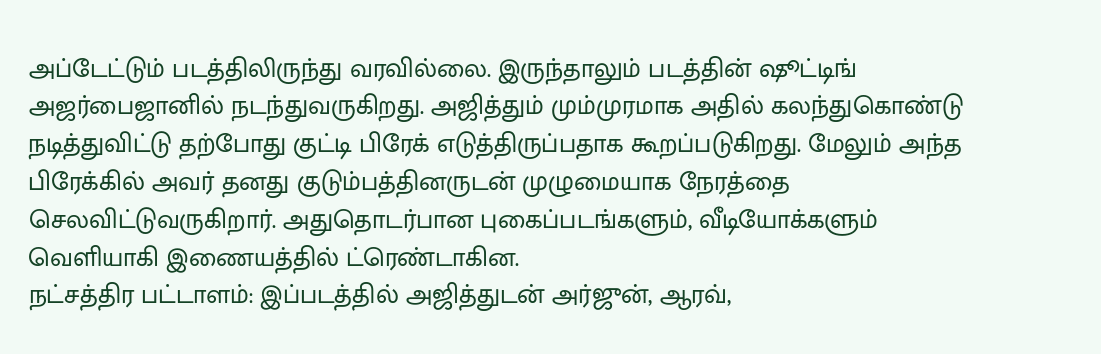அப்டேட்டும் படத்திலிருந்து வரவில்லை. இருந்தாலும் படத்தின் ஷூட்டிங் அஜர்பைஜானில் நடந்துவருகிறது. அஜித்தும் மும்முரமாக அதில் கலந்துகொண்டு நடித்துவிட்டு தற்போது குட்டி பிரேக் எடுத்திருப்பதாக கூறப்படுகிறது. மேலும் அந்த பிரேக்கில் அவர் தனது குடும்பத்தினருடன் முழுமையாக நேரத்தை செலவிட்டுவருகிறார். அதுதொடர்பான புகைப்படங்களும், வீடியோக்களும் வெளியாகி இணையத்தில் ட்ரெண்டாகின.
நட்சத்திர பட்டாளம்: இப்படத்தில் அஜித்துடன் அர்ஜுன், ஆரவ்,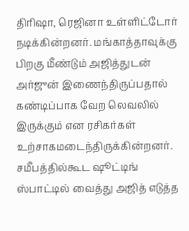திரிஷா, ரெஜினா உள்ளிட்டோர் நடிக்கின்றனர். மங்காத்தாவுக்கு பிறகு மீண்டும் அஜித்துடன் அர்ஜுன் இணைந்திருப்பதால் கண்டிப்பாக வேற லெவலில் இருக்கும் என ரசிகர்கள் உற்சாகமடைந்திருக்கின்றனர். சமீபத்தில்கூட ஷூட்டிங் ஸ்பாட்டில் வைத்து அஜித் எடுத்த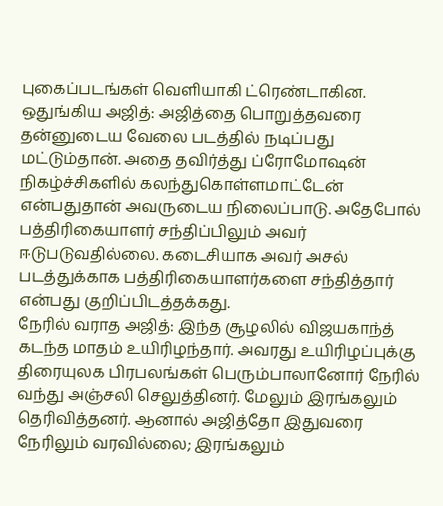புகைப்படங்கள் வெளியாகி ட்ரெண்டாகின.
ஒதுங்கிய அஜித்: அஜித்தை பொறுத்தவரை தன்னுடைய வேலை படத்தில் நடிப்பது மட்டும்தான். அதை தவிர்த்து ப்ரோமோஷன் நிகழ்ச்சிகளில் கலந்துகொள்ளமாட்டேன் என்பதுதான் அவருடைய நிலைப்பாடு. அதேபோல் பத்திரிகையாளர் சந்திப்பிலும் அவர் ஈடுபடுவதில்லை. கடைசியாக அவர் அசல் படத்துக்காக பத்திரிகையாளர்களை சந்தித்தார் என்பது குறிப்பிடத்தக்கது.
நேரில் வராத அஜித்: இந்த சூழலில் விஜயகாந்த் கடந்த மாதம் உயிரிழந்தார். அவரது உயிரிழப்புக்கு திரையுலக பிரபலங்கள் பெரும்பாலானோர் நேரில் வந்து அஞ்சலி செலுத்தினர். மேலும் இரங்கலும் தெரிவித்தனர். ஆனால் அஜித்தோ இதுவரை நேரிலும் வரவில்லை; இரங்கலும்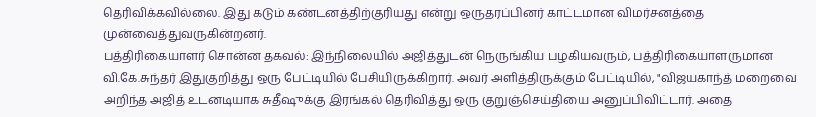தெரிவிக்கவில்லை. இது கடும் கண்டனத்திற்குரியது என்று ஒருதரப்பினர் காட்டமான விமர்சனத்தை முன்வைத்துவருகின்றனர்.
பத்திரிகையாளர் சொன்ன தகவல்: இந்நிலையில் அஜித்துடன் நெருங்கிய பழகியவரும், பத்திரிகையாளருமான வி.கே.சுந்தர் இதுகுறித்து ஒரு பேட்டியில் பேசியிருக்கிறார். அவர் அளித்திருக்கும் பேட்டியில், "விஜயகாந்த் மறைவை அறிந்த அஜித் உடனடியாக சுதீஷுக்கு இரங்கல் தெரிவித்து ஒரு குறுஞ்செய்தியை அனுப்பிவிட்டார். அதை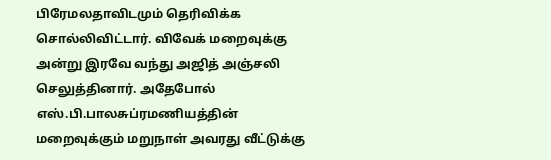பிரேமலதாவிடமும் தெரிவிக்க சொல்லிவிட்டார். விவேக் மறைவுக்கு அன்று இரவே வந்து அஜித் அஞ்சலி செலுத்தினார். அதேபோல் எஸ்.பி.பாலசுப்ரமணியத்தின் மறைவுக்கும் மறுநாள் அவரது வீட்டுக்கு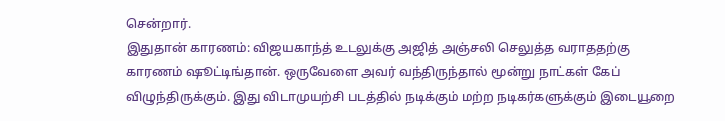சென்றார்.
இதுதான் காரணம்: விஜயகாந்த் உடலுக்கு அஜித் அஞ்சலி செலுத்த வராததற்கு காரணம் ஷூட்டிங்தான். ஒருவேளை அவர் வந்திருந்தால் மூன்று நாட்கள் கேப் விழுந்திருக்கும். இது விடாமுயற்சி படத்தில் நடிக்கும் மற்ற நடிகர்களுக்கும் இடையூறை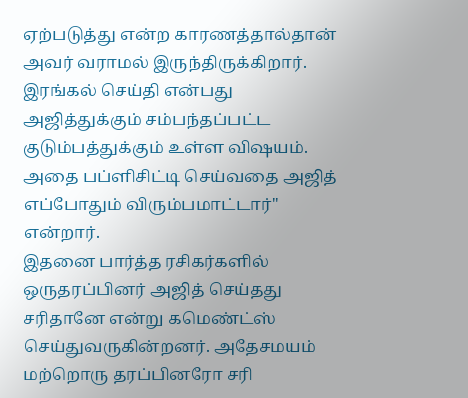ஏற்படுத்து என்ற காரணத்தால்தான் அவர் வராமல் இருந்திருக்கிறார். இரங்கல் செய்தி என்பது அஜித்துக்கும் சம்பந்தப்பட்ட குடும்பத்துக்கும் உள்ள விஷயம். அதை பப்ளிசிட்டி செய்வதை அஜித் எப்போதும் விரும்பமாட்டார்" என்றார்.
இதனை பார்த்த ரசிகர்களில் ஒருதரப்பினர் அஜித் செய்தது சரிதானே என்று கமெண்ட்ஸ் செய்துவருகின்றனர். அதேசமயம் மற்றொரு தரப்பினரோ சரி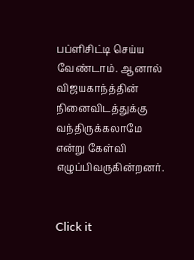பப்ளிசிட்டி செய்ய வேண்டாம். ஆனால் விஜயகாந்த்தின் நினைவிடத்துக்கு வந்திருக்கலாமே என்று கேள்வி எழுப்பிவருகின்றனர்.


Click it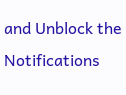and Unblock the Notifications